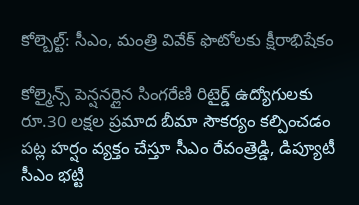కోల్బెల్ట్: సీఎం, మంత్రి వివేక్ ఫొటోలకు క్షీరాభిషేకం

కోల్మైన్స్ పెన్షనర్లైన సింగరేణి రిటైర్డ్ ఉద్యోగులకు రూ.30 లక్షల ప్రమాద బీమా సౌకర్యం కల్పించడం పట్ల హర్షం వ్యక్తం చేస్తూ సీఎం రేవంత్రెడ్డి, డిప్యూటీ సీఎం భట్టి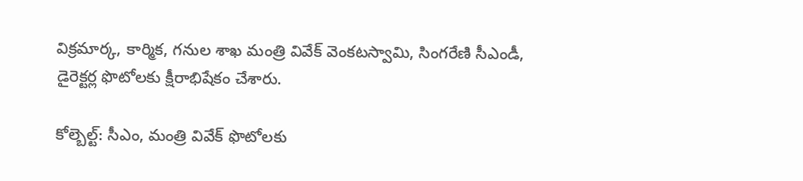విక్రమార్క, కార్మిక, గనుల శాఖ మంత్రి వివేక్ వెంకటస్వామి, సింగరేణి సీఎండీ, డైరెక్టర్ల ఫొటోలకు క్షీరాభిషేకం చేశారు.

కోల్బెల్ట్: సీఎం, మంత్రి వివేక్ ఫొటోలకు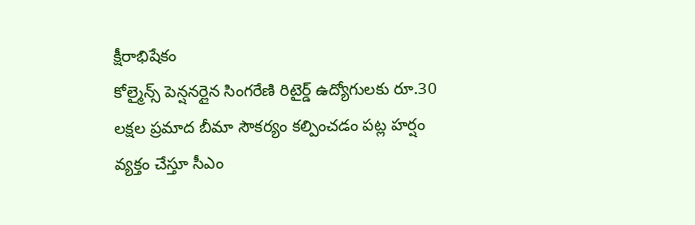క్షీరాభిషేకం
కోల్మైన్స్ పెన్షనర్లైన సింగరేణి రిటైర్డ్ ఉద్యోగులకు రూ.30 లక్షల ప్రమాద బీమా సౌకర్యం కల్పించడం పట్ల హర్షం వ్యక్తం చేస్తూ సీఎం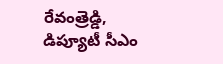రేవంత్రెడ్డి, డిప్యూటీ సీఎం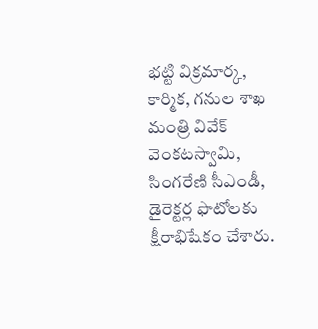భట్టి విక్రమార్క, కార్మిక, గనుల శాఖ మంత్రి వివేక్ వెంకటస్వామి, సింగరేణి సీఎండీ, డైరెక్టర్ల ఫొటోలకు క్షీరాభిషేకం చేశారు.